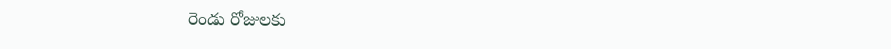రెండు రోజులకు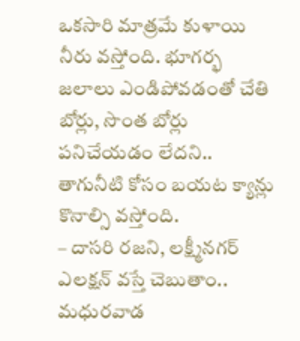ఒకసారి మాత్రమే కుళాయి నీరు వస్తోంది. భూగర్భ జలాలు ఎండిపోవడంతో చేతి బోర్లు, సొంత బోర్లు పనిచేయడం లేదని.. తాగునీటి కోసం బయట క్యాన్లు కొనాల్సి వస్తోంది.
– దాసరి రజని, లక్ష్మీనగర్
ఎలక్షన్ వస్తే చెబుతాం..
మధురవాడ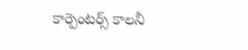కార్పెంటర్స్ కాలనీ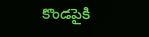కొండపైకి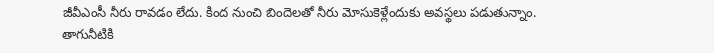జీవీఎంసీ నీరు రావడం లేదు. కింద నుంచి బిందెలతో నీరు మోసుకెళ్లేందుకు అవస్థలు పడుతున్నాం. తాగునీటికి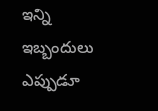ఇన్ని ఇబ్బందులు ఎప్పుడూ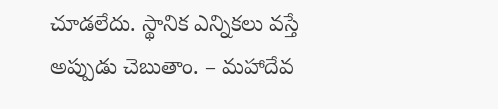చూడలేదు. స్థానిక ఎన్నికలు వస్తే అప్పుడు చెబుతాం. – మహాదేవ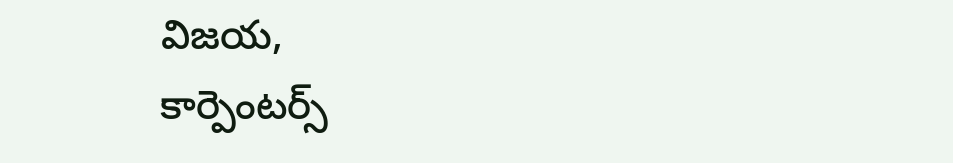విజయ,
కార్పెంటర్స్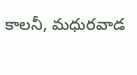కాలనీ, మధురవాడ